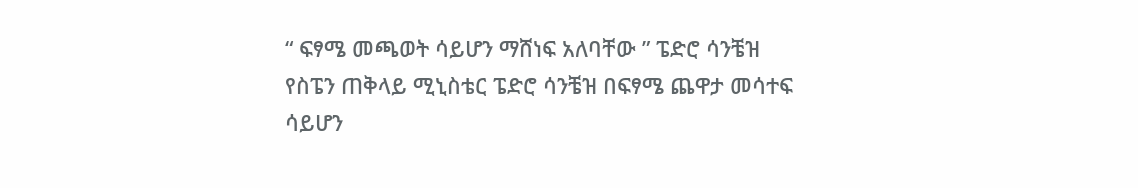“ ፍፃሜ መጫወት ሳይሆን ማሸነፍ አለባቸው ” ፔድሮ ሳንቼዝ የስፔን ጠቅላይ ሚኒስቴር ፔድሮ ሳንቼዝ በፍፃሜ ጨዋታ መሳተፍ ሳይሆን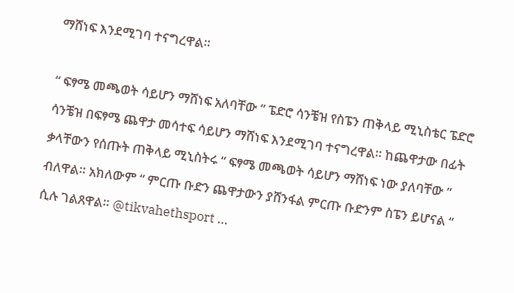ማሸነፍ እንደሚገባ ተናግረዋል።

“ ፍፃሜ መጫወት ሳይሆን ማሸነፍ አለባቸው ” ፔድሮ ሳንቼዝ የስፔን ጠቅላይ ሚኒስቴር ፔድሮ ሳንቼዝ በፍፃሜ ጨዋታ መሳተፍ ሳይሆን ማሸነፍ እንደሚገባ ተናግረዋል። ከጨዋታው በፊት ቃላቸውን የሰጡት ጠቅላይ ሚኒስትሩ “ ፍፃሜ መጫወት ሳይሆን ማሸነፍ ነው ያለባቸው ” ብለዋል። አክለውም “ ምርጡ ቡድን ጨዋታውን ያሸንፋል ምርጡ ቡድንም ስፔን ይሆናል “ ሲሉ ገልጸዋል። @tikvahethsport …